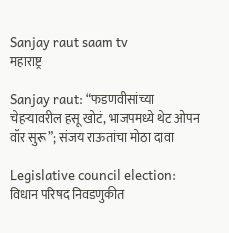Sanjay raut saam tv
महाराष्ट्र

Sanjay raut: “फडणवीसांच्या चेहऱ्यावरील हसू खोटं, भाजपमध्ये थेट ओपन वॉर सुरू”; संजय राऊतांचा मोठा दावा

Legislative council election: विधान परिषद निवडणुकीत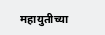महायुतीच्या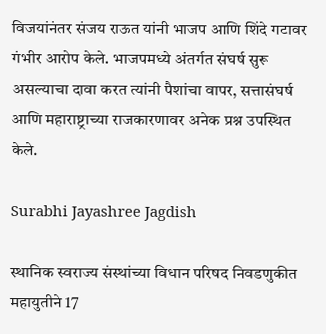विजयांनंतर संजय राऊत यांनी भाजप आणि शिंदे गटावर गंभीर आरोप केले. भाजपमध्ये अंतर्गत संघर्ष सुरू असल्याचा दावा करत त्यांनी पैशांचा वापर, सत्तासंघर्ष आणि महाराष्ट्राच्या राजकारणावर अनेक प्रश्न उपस्थित केले.

Surabhi Jayashree Jagdish

स्थानिक स्वराज्य संस्थांच्या विधान परिषद निवडणुकीत महायुतीने 17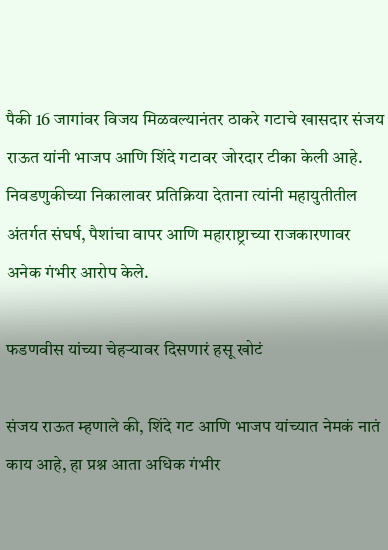पैकी 16 जागांवर विजय मिळवल्यानंतर ठाकरे गटाचे खासदार संजय राऊत यांनी भाजप आणि शिंदे गटावर जोरदार टीका केली आहे. निवडणुकीच्या निकालावर प्रतिक्रिया देताना त्यांनी महायुतीतील अंतर्गत संघर्ष, पैशांचा वापर आणि महाराष्ट्राच्या राजकारणावर अनेक गंभीर आरोप केले.

फडणवीस यांच्या चेहऱ्यावर दिसणारं हसू खोटं

संजय राऊत म्हणाले की, शिंदे गट आणि भाजप यांच्यात नेमकं नातं काय आहे, हा प्रश्न आता अधिक गंभीर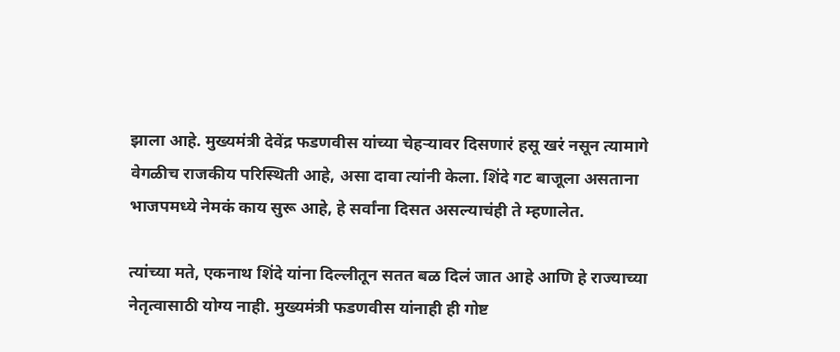झाला आहे. मुख्यमंत्री देवेंद्र फडणवीस यांच्या चेहऱ्यावर दिसणारं हसू खरं नसून त्यामागे वेगळीच राजकीय परिस्थिती आहे, असा दावा त्यांनी केला. शिंदे गट बाजूला असताना भाजपमध्ये नेमकं काय सुरू आहे, हे सर्वांना दिसत असल्याचंही ते म्हणालेत.

त्यांच्या मते, एकनाथ शिंदे यांना दिल्लीतून सतत बळ दिलं जात आहे आणि हे राज्याच्या नेतृत्वासाठी योग्य नाही. मुख्यमंत्री फडणवीस यांनाही ही गोष्ट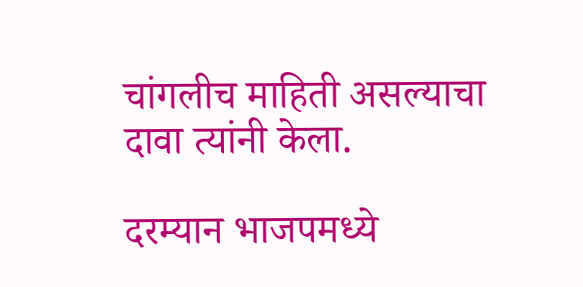चांगलीच माहिती असल्याचा दावा त्यांनी केला.

दरम्यान भाजपमध्ये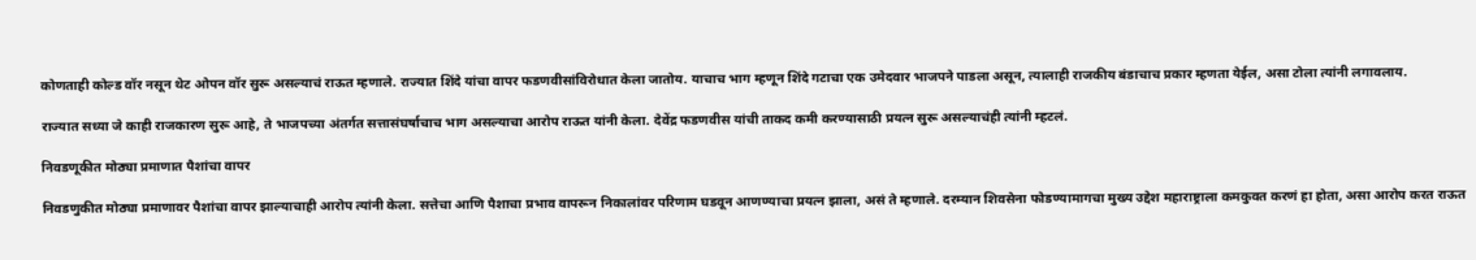कोणताही कोल्ड वॉर नसून थेट ओपन वॉर सुरू असल्याचं राऊत म्हणाले. राज्यात शिंदे यांचा वापर फडणवीसांविरोधात केला जातोय. याचाच भाग म्हणून शिंदे गटाचा एक उमेदवार भाजपने पाडला असून, त्यालाही राजकीय बंडाचाच प्रकार म्हणता येईल, असा टोला त्यांनी लगावलाय.

राज्यात सध्या जे काही राजकारण सुरू आहे, ते भाजपच्या अंतर्गत सत्तासंघर्षाचाच भाग असल्याचा आरोप राऊत यांनी केला. देवेंद्र फडणवीस यांची ताकद कमी करण्यासाठी प्रयत्न सुरू असल्याचंही त्यांनी म्हटलं.

निवडणूकीत मोठ्या प्रमाणात पैशांचा वापर

निवडणुकीत मोठ्या प्रमाणावर पैशांचा वापर झाल्याचाही आरोप त्यांनी केला. सत्तेचा आणि पैशाचा प्रभाव वापरून निकालांवर परिणाम घडवून आणण्याचा प्रयत्न झाला, असं ते म्हणाले. दरम्यान शिवसेना फोडण्यामागचा मुख्य उद्देश महाराष्ट्राला कमकुवत करणं हा होता, असा आरोप करत राऊत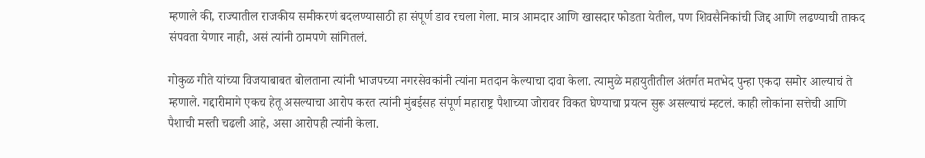म्हणाले की, राज्यातील राजकीय समीकरणं बदलण्यासाठी हा संपूर्ण डाव रचला गेला. मात्र आमदार आणि खासदार फोडता येतील, पण शिवसैनिकांची जिद्द आणि लढण्याची ताकद संपवता येणार नाही, असं त्यांनी ठामपणे सांगितलं.

गोकुळ गीते यांच्या विजयाबाबत बोलताना त्यांनी भाजपच्या नगरसेवकांनी त्यांना मतदान केल्याचा दावा केला. त्यामुळे महायुतीतील अंतर्गत मतभेद पुन्हा एकदा समोर आल्याचं ते म्हणाले. गद्दारीमागे एकच हेतू असल्याचा आरोप करत त्यांनी मुंबईसह संपूर्ण महाराष्ट्र पैशाच्या जोरावर विकत घेण्याचा प्रयत्न सुरू असल्याचं म्हटलं. काही लोकांना सत्तेची आणि पैशाची मस्ती चढली आहे, असा आरोपही त्यांनी केला.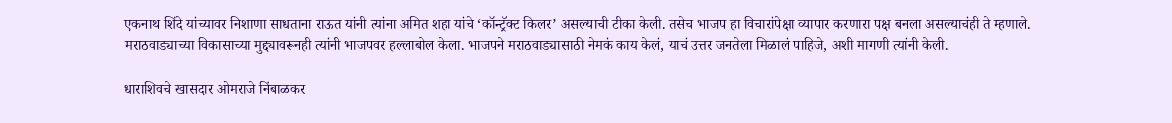एकनाथ शिंदे यांच्यावर निशाणा साधताना राऊत यांनी त्यांना अमित शहा यांचे ‘कॉन्ट्रॅक्ट किलर’ असल्याची टीका केली. तसेच भाजप हा विचारांपेक्षा व्यापार करणारा पक्ष बनला असल्याचंही ते म्हणाले. मराठवाड्याच्या विकासाच्या मुद्द्यावरूनही त्यांनी भाजपवर हल्लाबोल केला. भाजपने मराठवाड्यासाठी नेमकं काय केलं, याचं उत्तर जनतेला मिळालं पाहिजे, अशी मागणी त्यांनी केली.

धाराशिवचे खासदार ओमराजे निंबाळकर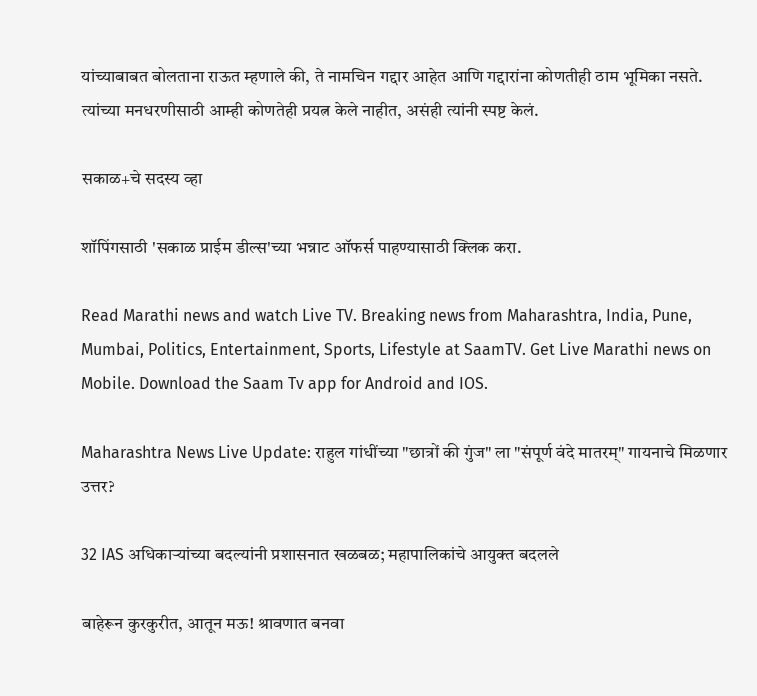यांच्याबाबत बोलताना राऊत म्हणाले की, ते नामचिन गद्दार आहेत आणि गद्दारांना कोणतीही ठाम भूमिका नसते. त्यांच्या मनधरणीसाठी आम्ही कोणतेही प्रयत्न केले नाहीत, असंही त्यांनी स्पष्ट केलं.

सकाळ+चे सदस्य व्हा

शॉपिंगसाठी 'सकाळ प्राईम डील्स'च्या भन्नाट ऑफर्स पाहण्यासाठी क्लिक करा.

Read Marathi news and watch Live TV. Breaking news from Maharashtra, India, Pune, Mumbai, Politics, Entertainment, Sports, Lifestyle at SaamTV. Get Live Marathi news on Mobile. Download the Saam Tv app for Android and IOS.

Maharashtra News Live Update: राहुल गांधींच्या "छात्रों की गुंज" ला "संपूर्ण वंदे मातरम्" गायनाचे मिळणार उत्तर?

32 IAS अधिकाऱ्यांच्या बदल्यांनी प्रशासनात खळबळ; महापालिकांचे आयुक्त बदलले

बाहेरून कुरकुरीत, आतून मऊ! श्रावणात बनवा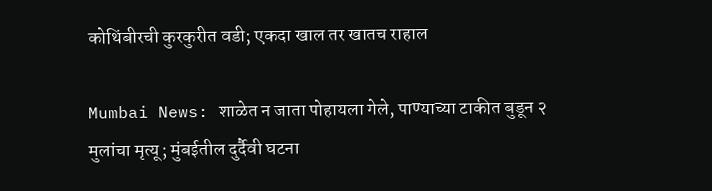कोथिंबीरची कुरकुरीत वडी; एकदा खाल तर खातच राहाल

Mumbai News: शाळेत न जाता पोहायला गेले, पाण्याच्या टाकीत बुडून २ मुलांचा मृत्यू; मुंबईतील दुर्दैवी घटना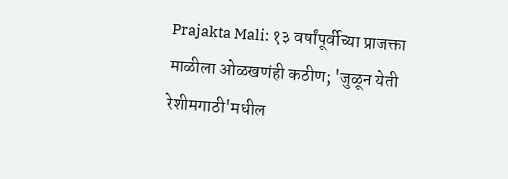Prajakta Mali: १३ वर्षांपूर्वीच्या प्राजक्ता माळीला ओळखणंही कठीण; 'जुळून येती रेशीमगाठी'मधील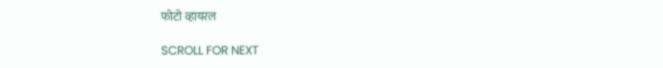फोटो व्हायरल

SCROLL FOR NEXT